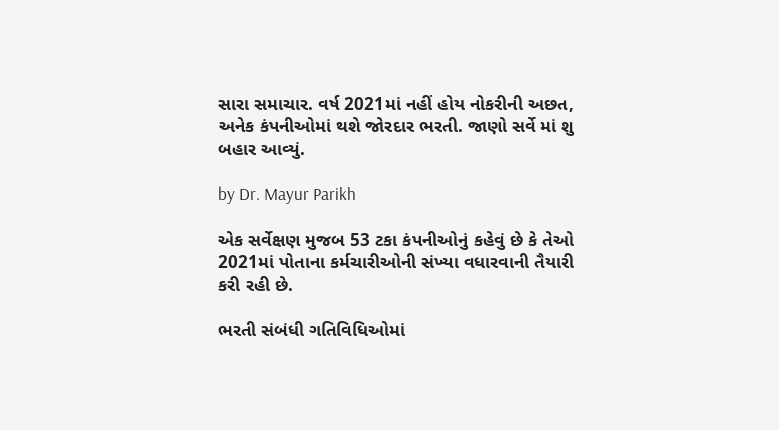સારા સમાચાર. વર્ષ 2021માં નહીં હોય નોકરીની અછત, અનેક કંપનીઓમાં થશે જોરદાર ભરતી. જાણો સર્વે માં શુ બહાર આવ્યું.

by Dr. Mayur Parikh

એક સર્વેક્ષણ મુજબ 53 ટકા કંપનીઓનું કહેવું છે કે તેઓ 2021માં પોતાના કર્મચારીઓની સંખ્યા વધારવાની તૈયારી કરી રહી છે.

ભરતી સંબંધી ગતિવિધિઓમાં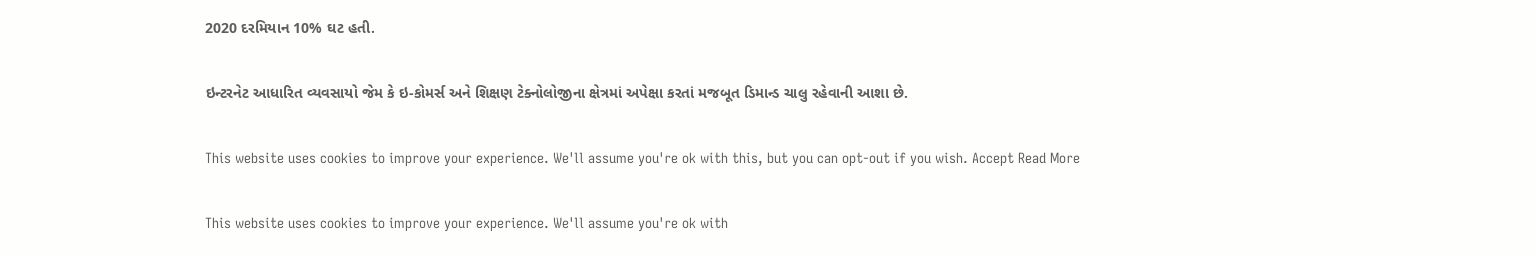2020 દરમિયાન 10% ઘટ હતી.

ઇન્ટરનેટ આધારિત વ્યવસાયો જેમ કે ઇ-કોમર્સ અને શિક્ષણ ટેક્નોલોજીના ક્ષેત્રમાં અપેક્ષા કરતાં મજબૂત ડિમાન્ડ ચાલુ રહેવાની આશા છે.

This website uses cookies to improve your experience. We'll assume you're ok with this, but you can opt-out if you wish. Accept Read More

This website uses cookies to improve your experience. We'll assume you're ok with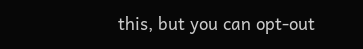this, but you can opt-out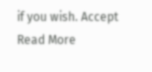if you wish. Accept Read More